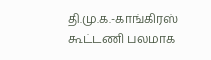தி.மு.க.-காங்கிரஸ் கூட்டணி பலமாக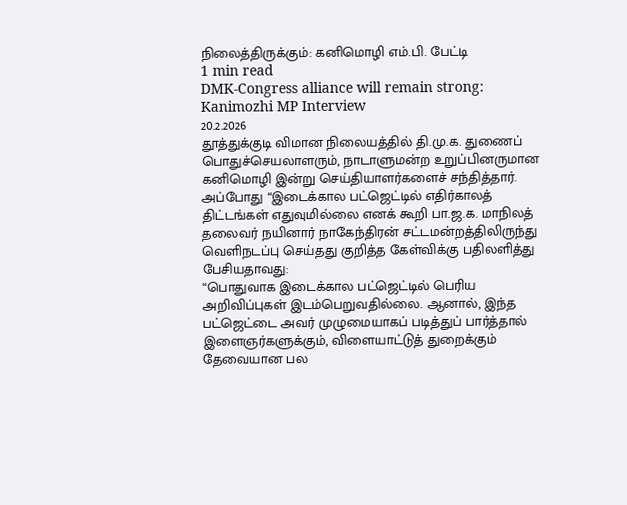நிலைத்திருக்கும்: கனிமொழி எம்.பி. பேட்டி
1 min read
DMK-Congress alliance will remain strong: Kanimozhi MP Interview
20.2.2026
தூத்துக்குடி விமான நிலையத்தில் தி.மு.க. துணைப் பொதுச்செயலாளரும், நாடாளுமன்ற உறுப்பினருமான கனிமொழி இன்று செய்தியாளர்களைச் சந்தித்தார். அப்போது “இடைக்கால பட்ஜெட்டில் எதிர்காலத் திட்டங்கள் எதுவுமில்லை எனக் கூறி பா.ஜ.க. மாநிலத் தலைவர் நயினார் நாகேந்திரன் சட்டமன்றத்திலிருந்து வெளிநடப்பு செய்தது குறித்த கேள்விக்கு பதிலளித்து பேசியதாவது:
“பொதுவாக இடைக்கால பட்ஜெட்டில் பெரிய அறிவிப்புகள் இடம்பெறுவதில்லை. ஆனால், இந்த பட்ஜெட்டை அவர் முழுமையாகப் படித்துப் பார்த்தால் இளைஞர்களுக்கும், விளையாட்டுத் துறைக்கும் தேவையான பல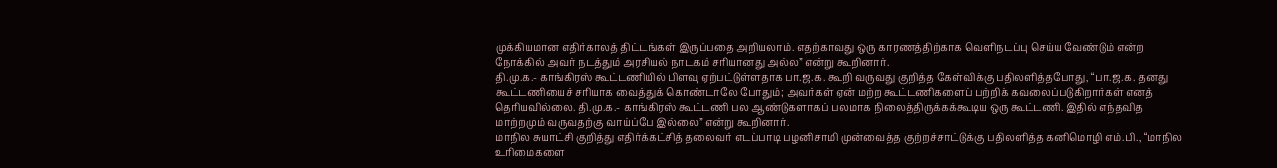முக்கியமான எதிர்காலத் திட்டங்கள் இருப்பதை அறியலாம். எதற்காவது ஒரு காரணத்திற்காக வெளிநடப்பு செய்ய வேண்டும் என்ற நோக்கில் அவர் நடத்தும் அரசியல் நாடகம் சரியானது அல்ல” என்று கூறினார்.
தி.மு.க.- காங்கிரஸ் கூட்டணியில் பிளவு ஏற்பட்டுள்ளதாக பா.ஜ.க. கூறி வருவது குறித்த கேள்விக்கு பதிலளித்தபோது, “பா.ஜ.க. தனது கூட்டணியைச் சரியாக வைத்துக் கொண்டாலே போதும்; அவர்கள் ஏன் மற்ற கூட்டணிகளைப் பற்றிக் கவலைப்படுகிறார்கள் எனத் தெரியவில்லை. தி.மு.க.- காங்கிரஸ் கூட்டணி பல ஆண்டுகளாகப் பலமாக நிலைத்திருக்கக்கூடிய ஒரு கூட்டணி. இதில் எந்தவித மாற்றமும் வருவதற்கு வாய்ப்பே இல்லை” என்று கூறினார்.
மாநில சுயாட்சி குறித்து எதிர்க்கட்சித் தலைவர் எடப்பாடி பழனிசாமி முன்வைத்த குற்றச்சாட்டுக்கு பதிலளித்த கனிமொழி எம்.பி., “மாநில உரிமைகளை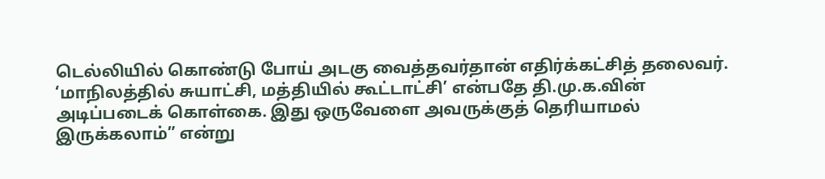டெல்லியில் கொண்டு போய் அடகு வைத்தவர்தான் எதிர்க்கட்சித் தலைவர். ‘மாநிலத்தில் சுயாட்சி, மத்தியில் கூட்டாட்சி’ என்பதே தி.மு.க.வின் அடிப்படைக் கொள்கை. இது ஒருவேளை அவருக்குத் தெரியாமல் இருக்கலாம்” என்று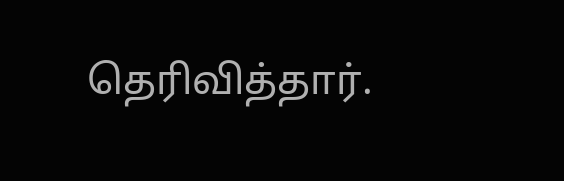தெரிவித்தார்.